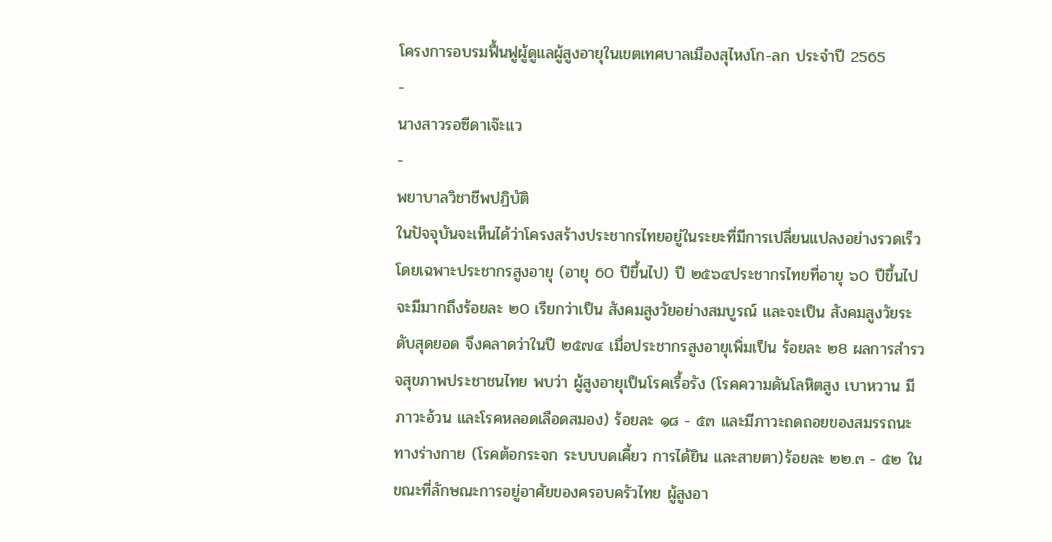โครงการอบรมฟื้นฟูผู้ดูแลผู้สูงอายุในเขตเทศบาลเมืองสุไหงโก-ลก ประจำปี 2565
-
นางสาวรอซีดาเจ๊ะแว
-
พยาบาลวิชาชีพปฏิบัติ
ในปัจจุบันจะเห็นได้ว่าโครงสร้างประชากรไทยอยู่ในระยะที่มีการเปลี่ยนแปลงอย่างรวดเร็วโดยเฉพาะประชากรสูงอายุ (อายุ 60 ปีขึ้นไป) ปี ๒๕๖๔ประชากรไทยที่อายุ ๖0 ปีขึ้นไป จะมีมากถึงร้อยละ ๒0 เรียกว่าเป็น สังคมสูงวัยอย่างสมบูรณ์ และจะเป็น สังคมสูงวัยระดับสุดยอด จึงคลาดว่าในปี ๒๕๗๔ เมื่อประชากรสูงอายุเพิ่มเป็น ร้อยละ ๒8 ผลการสำรวจสุขภาพประชาชนไทย พบว่า ผู้สูงอายุเป็นโรคเรื้อรัง (โรคความดันโลหิตสูง เบาหวาน มีภาวะอ้วน และโรคหลอดเลือดสมอง) ร้อยละ ๑๘ - ๕๓ และมีภาวะถดถอยของสมรรถนะทางร่างกาย (โรคต้อกระจก ระบบบดเคี้ยว การได้ยิน และสายตา)ร้อยละ ๒๒.๓ - ๕๒ ในขณะที่ลักษณะการอยู่อาศัยของครอบครัวไทย ผู้สูงอา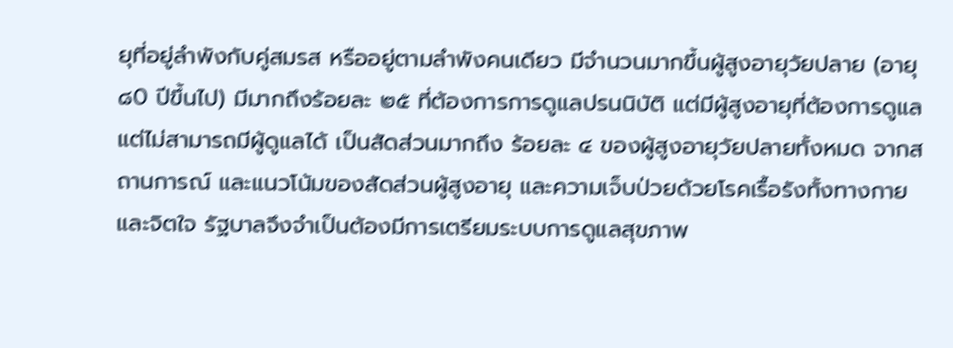ยุที่อยู่ลำพังกับคู่สมรส หรืออยู่ตามลำพังคนเดียว มีจำนวนมากขึ้นผู้สูงอายุวัยปลาย (อายุ ๘0 ปีขึ้นไป) มีมากถึงร้อยละ ๒๕ ที่ต้องการการดูแลปรนนิบัติ แต่มีผู้สูงอายุที่ต้องการดูแล แต่ไม่สามารถมีผู้ดูแลได้ เป็นสัดส่วนมากถึง ร้อยละ ๔ ของผู้สูงอายุวัยปลายทั้งหมด จากสถานการณ์ และแนวโน้มของสัดส่วนผู้สูงอายุ และความเจ็บป่วยด้วยโรคเรื้อรังทั้งทางกาย และจิตใจ รัฐบาลจึงจำเป็นต้องมีการเตรียมระบบการดูแลสุขภาพ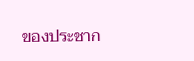ของประชาก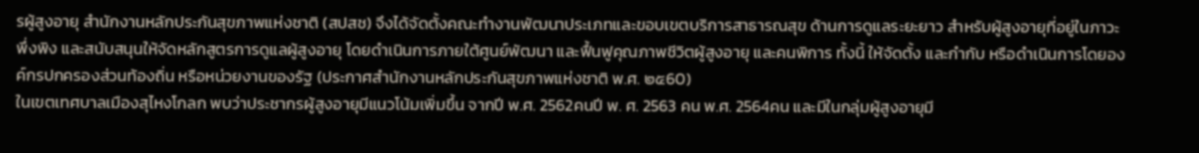รผู้สูงอายุ สำนักงานหลักประกันสุขภาพแห่งชาติ (สปสช) จึงได้จัดตั้งคณะทำงานพัฒนาประเภทและขอบเขตบริการสาธารณสุข ด้านการดูแลระยะยาว สำหรับผู้สูงอายุที่อยู่ในภาวะพึ่งพิง และสนับสนุนให้จัดหลักสูตรการดูแลผู้สูงอายุ โดยดำเนินการภายใต้ศูนย์พัฒนา และฟื้นฟูคุณภาพชีวิตผู้สูงอายุ และคนพิการ ทั้งนี้ ให้จัดตั้ง และกำกับ หรือดำเนินการโดยองค์กรปกครองส่วนท้องถิ่น หรือหน่วยงานของรัฐ (ประกาศสำนักงานหลักประกันสุขภาพแห่งชาติ พ.ศ. ๒๕60)
ในเขตเทศบาลเมืองสุไหงโกลก พบว่าประชากรผู้สูงอายุมีแนวโน้มเพิ่มขึ้น จากปี พ.ศ. 2562คนปี พ. ศ. 2563 คน พ.ศ. 2564คน และมีในกลุ่มผู้สูงอายุมี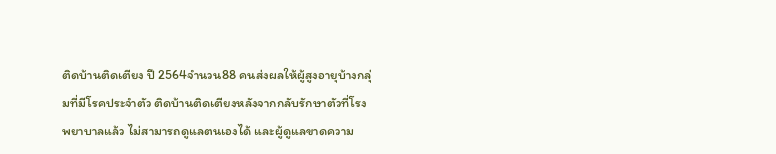ติดบ้านติดเตียง ปี 2564จำนวน88 คนส่งผลให้ผู้สูงอายุบ้างกลุ่มที่มีโรคประจำตัว ติดบ้านติดเตียงหลังจากกลับรักษาตัวที่โรงพยาบาลแล้ว ไม่สามารถดูแลตนเองได้ และผู้ดูแลขาดความ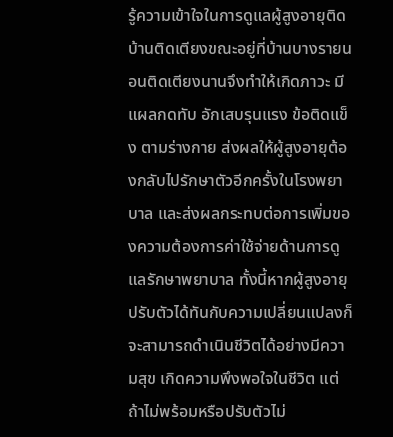รู้ความเข้าใจในการดูแลผู้สูงอายุติดบ้านติดเตียงขณะอยู่ที่บ้านบางรายนอนติดเตียงนานจึงทำให้เกิดภาวะ มีแผลกดทับ อักเสบรุนแรง ข้อติดแข็ง ตามร่างกาย ส่งผลให้ผู้สูงอายุต้องกลับไปรักษาตัวอีกครั้งในโรงพยาบาล และส่งผลกระทบต่อการเพิ่มของความต้องการค่าใช้จ่ายด้านการดูแลรักษาพยาบาล ทั้งนี้หากผู้สูงอายุปรับตัวได้ทันกับความเปลี่ยนแปลงก็จะสามารถดำเนินชีวิตได้อย่างมีความสุข เกิดความพึงพอใจในชีวิต แต่ถ้าไม่พร้อมหรือปรับตัวไม่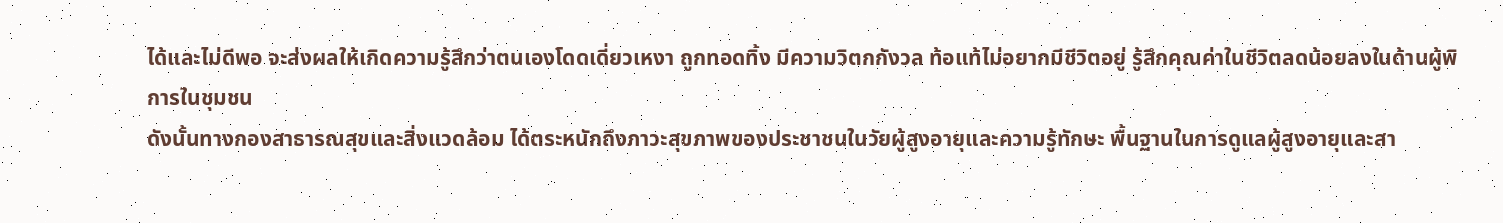ได้และไม่ดีพอ จะส่งผลให้เกิดความรู้สึกว่าตนเองโดดเดี่ยวเหงา ถูกทอดทิ้ง มีความวิตกกังวล ท้อแท้ไม่อยากมีชีวิตอยู่ รู้สึกคุณค่าในชีวิตลดน้อยลงในด้านผู้พิการในชุมชน
ดังนั้นทางกองสาธารณสุขและสิ่งแวดล้อม ได้ตระหนักถึงภาวะสุขภาพของประชาชนในวัยผู้สูงอายุและความรู้ทักษะ พื้นฐานในการดูแลผู้สูงอายุและสา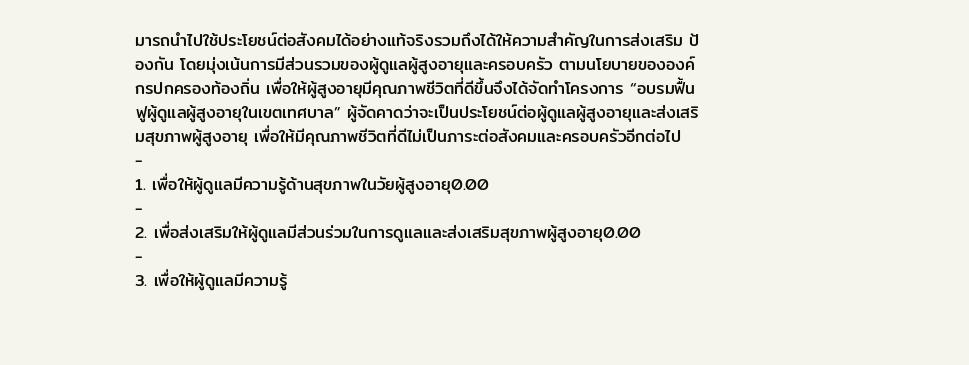มารถนำไปใช้ประโยชน์ต่อสังคมได้อย่างแท้จริงรวมถึงได้ให้ความสำคัญในการส่งเสริม ป้องกัน โดยมุ่งเน้นการมีส่วนรวมของผู้ดูแลผู้สูงอายุและครอบครัว ตามนโยบายขององค์กรปกครองท้องถิ่น เพื่อให้ผู้สูงอายุมีคุณภาพชีวิตที่ดีขึ้นจึงได้จัดทำโครงการ “อบรมฟื้นฟูผู้ดูแลผู้สูงอายุในเขตเทศบาล” ผู้จัดคาดว่าจะเป็นประโยชน์ต่อผู้ดูแลผู้สูงอายุและส่งเสริมสุขภาพผู้สูงอายุ เพื่อให้มีคุณภาพชีวิตที่ดีไม่เป็นภาระต่อสังคมและครอบครัวอีกต่อไป
-
1. เพื่อให้ผู้ดูแลมีความรู้ด้านสุขภาพในวัยผู้สูงอายุ0.00
-
2. เพื่อส่งเสริมให้ผู้ดูแลมีส่วนร่วมในการดูแลและส่งเสริมสุขภาพผู้สูงอายุ0.00
-
3. เพื่อให้ผู้ดูแลมีความรู้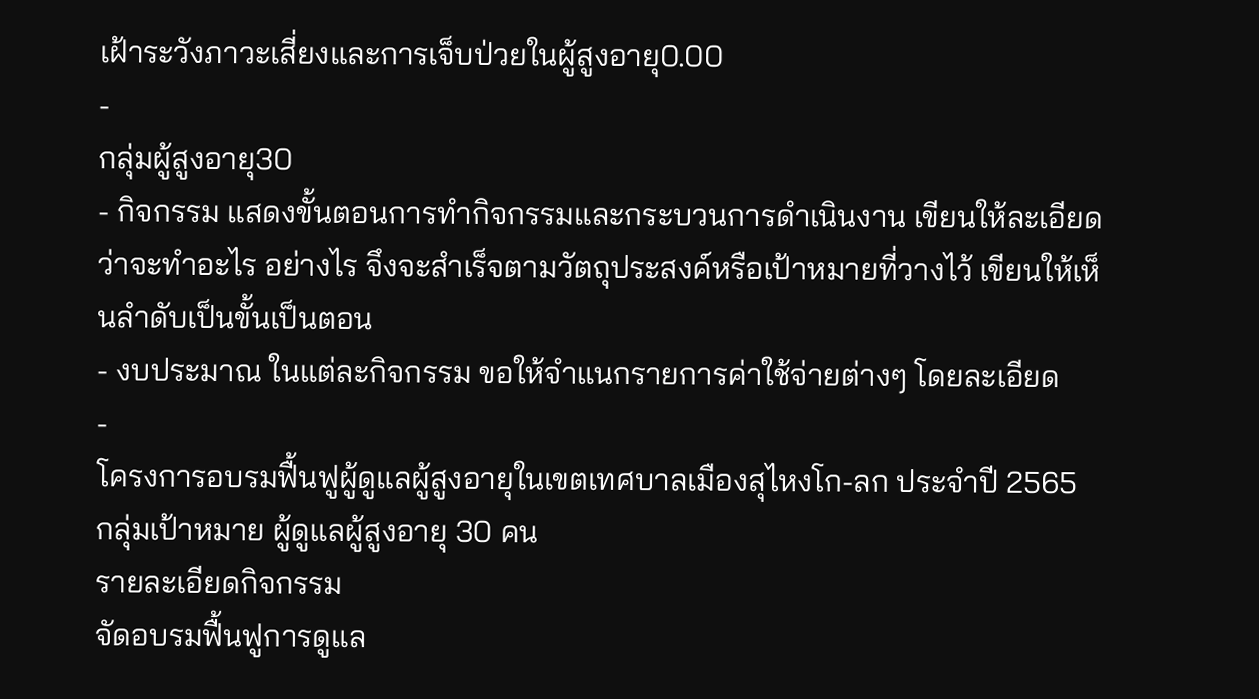เฝ้าระวังภาวะเสี่ยงและการเจ็บป่วยในผู้สูงอายุ0.00
-
กลุ่มผู้สูงอายุ30
- กิจกรรม แสดงขั้นตอนการทำกิจกรรมและกระบวนการดำเนินงาน เขียนให้ละเอียดว่าจะทำอะไร อย่างไร จึงจะสำเร็จตามวัตถุประสงค์หรือเป้าหมายที่วางไว้ เขียนให้เห็นลำดับเป็นขั้นเป็นตอน
- งบประมาณ ในแต่ละกิจกรรม ขอให้จำแนกรายการค่าใช้จ่ายต่างๆ โดยละเอียด
-
โครงการอบรมฟื้นฟูผู้ดูแลผู้สูงอายุในเขตเทศบาลเมืองสุไหงโก-ลก ประจำปี 2565
กลุ่มเป้าหมาย ผู้ดูแลผู้สูงอายุ 30 คน
รายละเอียดกิจกรรม
จัดอบรมฟื้นฟูการดูแล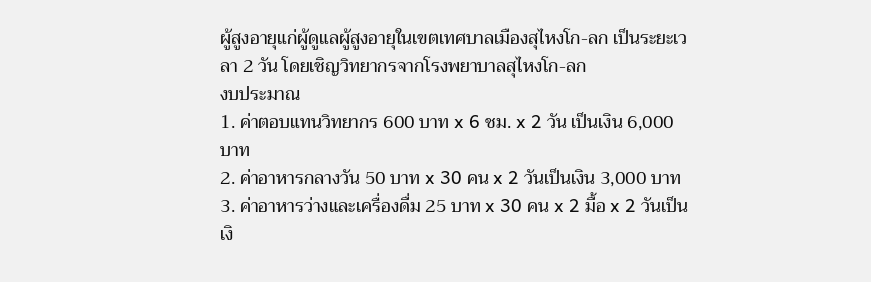ผู้สูงอายุแก่ผู้ดูแลผู้สูงอายุในเขตเทศบาลเมืองสุไหงโก-ลก เป็นระยะเวลา 2 วัน โดยเชิญวิทยากรจากโรงพยาบาลสุไหงโก-ลก
งบประมาณ
1. ค่าตอบแทนวิทยากร 600 บาท x 6 ชม. x 2 วัน เป็นเงิน 6,000 บาท
2. ค่าอาหารกลางวัน 50 บาท x 30 คน x 2 วันเป็นเงิน 3,000 บาท
3. ค่าอาหารว่างและเครื่องดื่ม 25 บาท x 30 คน x 2 มื้อ x 2 วันเป็นเงิ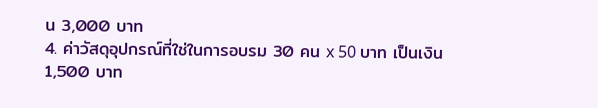น 3,000 บาท
4. ค่าวัสดุอุปกรณ์ที่ใช่ในการอบรม 30 คน x 50 บาท เป็นเงิน 1,500 บาท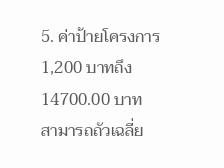5. ค่าป้ายโครงการ 1,200 บาทถึง14700.00 บาท
สามารถถัวเฉลี่ย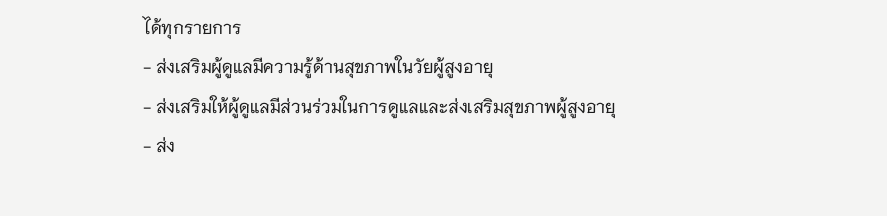ได้ทุกรายการ
- ส่งเสริมผู้ดูแลมีความรู้ด้านสุขภาพในวัยผู้สูงอายุ
- ส่งเสริมให้ผู้ดูแลมีส่วนร่วมในการดูแลและส่งเสริมสุขภาพผู้สูงอายุ
- ส่ง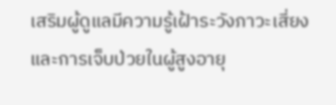เสริมผู้ดูแลมีความรู้เฝ้าระวังภาวะเสี่ยงและการเจ็บป่วยในผู้สูงอายุ